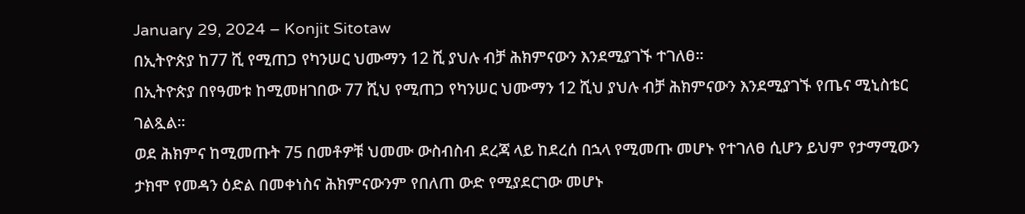January 29, 2024 – Konjit Sitotaw
በኢትዮጵያ ከ77 ሺ የሚጠጋ የካንሠር ህሙማን 12 ሺ ያህሉ ብቻ ሕክምናውን እንደሚያገኙ ተገለፀ።
በኢትዮጵያ በየዓመቱ ከሚመዘገበው 77 ሺህ የሚጠጋ የካንሠር ህሙማን 12 ሺህ ያህሉ ብቻ ሕክምናውን እንደሚያገኙ የጤና ሚኒስቴር ገልጿል።
ወደ ሕክምና ከሚመጡት 75 በመቶዎቹ ህመሙ ውስብስብ ደረጃ ላይ ከደረሰ በኋላ የሚመጡ መሆኑ የተገለፀ ሲሆን ይህም የታማሚውን ታክሞ የመዳን ዕድል በመቀነስና ሕክምናውንም የበለጠ ውድ የሚያደርገው መሆኑ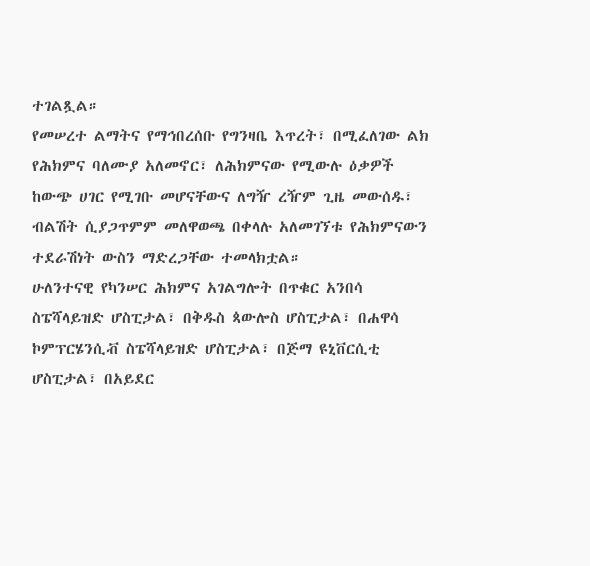ተገልጿል።
የመሠረተ ልማትና የማኅበረሰቡ የግንዛቤ እጥረት፣ በሚፈለገው ልክ የሕክምና ባለሙያ አለመኖር፣ ለሕክምናው የሚውሉ ዕቃዎች ከውጭ ሀገር የሚገቡ መሆናቸውና ለግዥ ረዥም ጊዜ መውሰዱ፣ ብልሽት ሲያጋጥምም መለዋወጫ በቀላሉ አለመገኘቱ የሕክምናውን ተደራሽነት ውስን ማድረጋቸው ተመላክቷል።
ሁለንተናዊ የካንሠር ሕክምና አገልግሎት በጥቁር አንበሳ ስፔሻላይዝድ ሆስፒታል፣ በቅዱስ ጳውሎስ ሆስፒታል፣ በሐዋሳ ኮምፕርሄንሲቭ ስፔሻላይዝድ ሆስፒታል፣ በጅማ ዩኒቨርሲቲ ሆስፒታል፣ በአይደር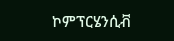ኮምፕርሄንሲቭ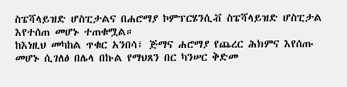ስፔሻላይዝድ ሆስፒታልና በሐሮማያ ኮምፕርሄንሲቭ ስፔሻላይዝድ ሆስፒታል እየተሰጠ መሆኑ ተጠቁሟል።
ከእነዚህ መካከል ጥቁር አንበሳ፣ ጅማና ሐሮማያ የጨረር ሕክምና እየሰጡ መሆኑ ሲገለፅ በሌላ በኩል የማህጸን በር ካንሠር ቅድመ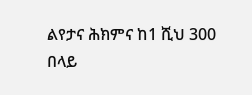ልየታና ሕክምና ከ1 ሺህ 300 በላይ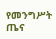የመንግሥት ጤና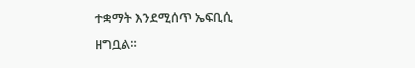ተቋማት እንደሚሰጥ ኤፍቢሲ ዘግቧል።